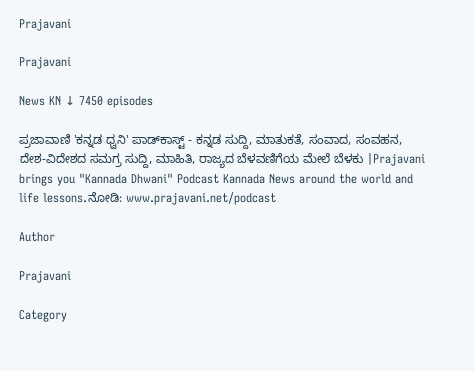Prajavani

Prajavani

News KN ↓ 7450 episodes

ಪ್ರಜಾವಾಣಿ 'ಕನ್ನಡ ಧ್ವನಿ' ಪಾಡ್‌ಕಾಸ್ಟ್ - ಕನ್ನಡ ಸುದ್ದಿ, ಮಾತುಕತೆ, ಸಂವಾದ, ಸಂವಹನ, ದೇಶ-ವಿದೇಶದ ಸಮಗ್ರ ಸುದ್ದಿ, ಮಾಹಿತಿ, ರಾಜ್ಯದ ಬೆಳವಣಿಗೆಯ ಮೇಲೆ ಬೆಳಕು |Prajavani brings you "Kannada Dhwani" Podcast Kannada News around the world and life lessons.ನೋಡಿ: www.prajavani.net/podcast

Author

Prajavani

Category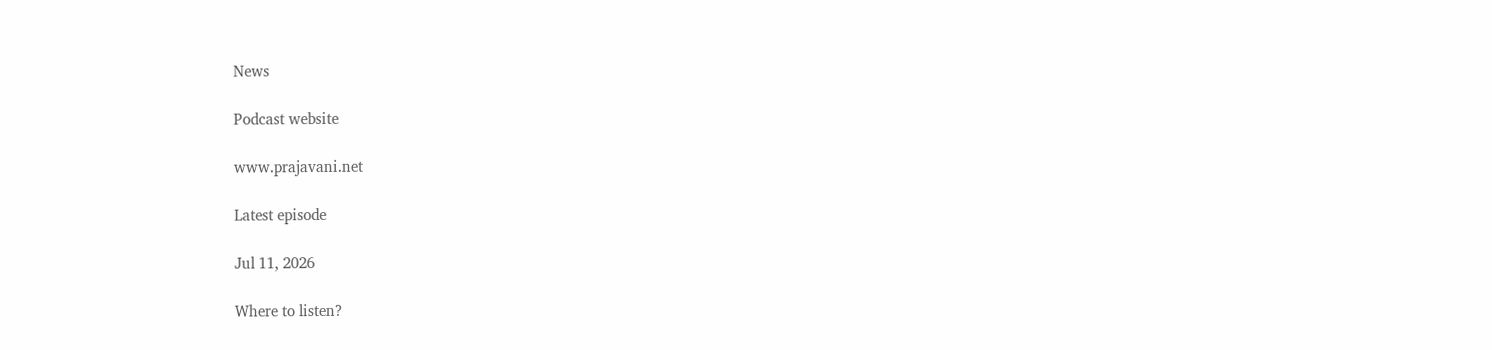News

Podcast website

www.prajavani.net

Latest episode

Jul 11, 2026

Where to listen?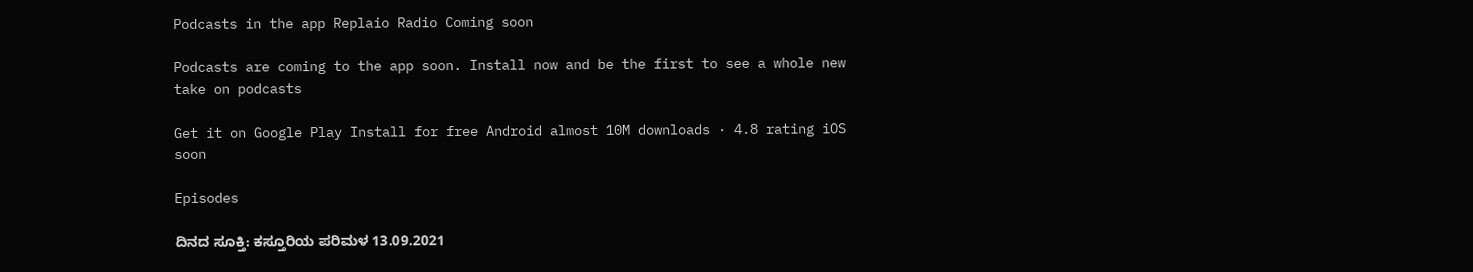Podcasts in the app Replaio Radio Coming soon

Podcasts are coming to the app soon. Install now and be the first to see a whole new take on podcasts

Get it on Google Play Install for free Android almost 10M downloads · 4.8 rating iOS soon

Episodes

ದಿನದ ಸೂಕ್ತಿ: ಕಸ್ತೂರಿಯ ಪರಿಮಳ 13.09.2021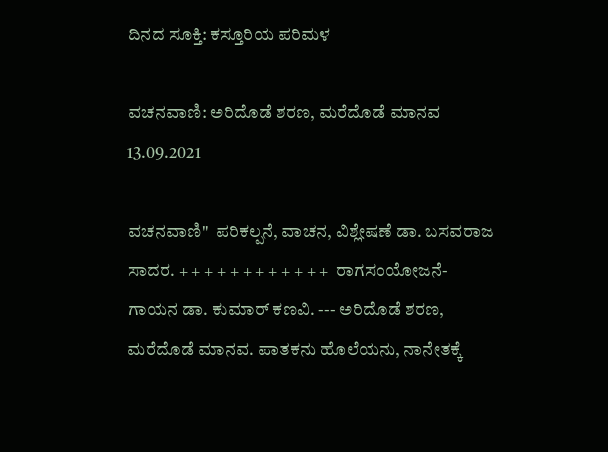ದಿನದ ಸೂಕ್ತಿ: ಕಸ್ತೂರಿಯ ಪರಿಮಳ

ವಚನವಾಣಿ: ಅರಿದೊಡೆ ಶರಣ, ಮರೆದೊಡೆ ಮಾನವ 13.09.2021

ವಚನವಾಣಿ"  ಪರಿಕಲ್ಪನೆ, ವಾಚನ, ವಿಶ್ಲೇಷಣೆ ಡಾ. ಬಸವರಾಜ ಸಾದರ. + + + + + + + + + + + +  ರಾಗಸಂಯೋಜನೆ- ಗಾಯನ ಡಾ. ಕುಮಾರ್ ಕಣವಿ. --- ಅರಿದೊಡೆ ಶರಣ, ಮರೆದೊಡೆ ಮಾನವ. ಪಾತಕನು ಹೊಲೆಯನು, ನಾನೇತಕ್ಕೆ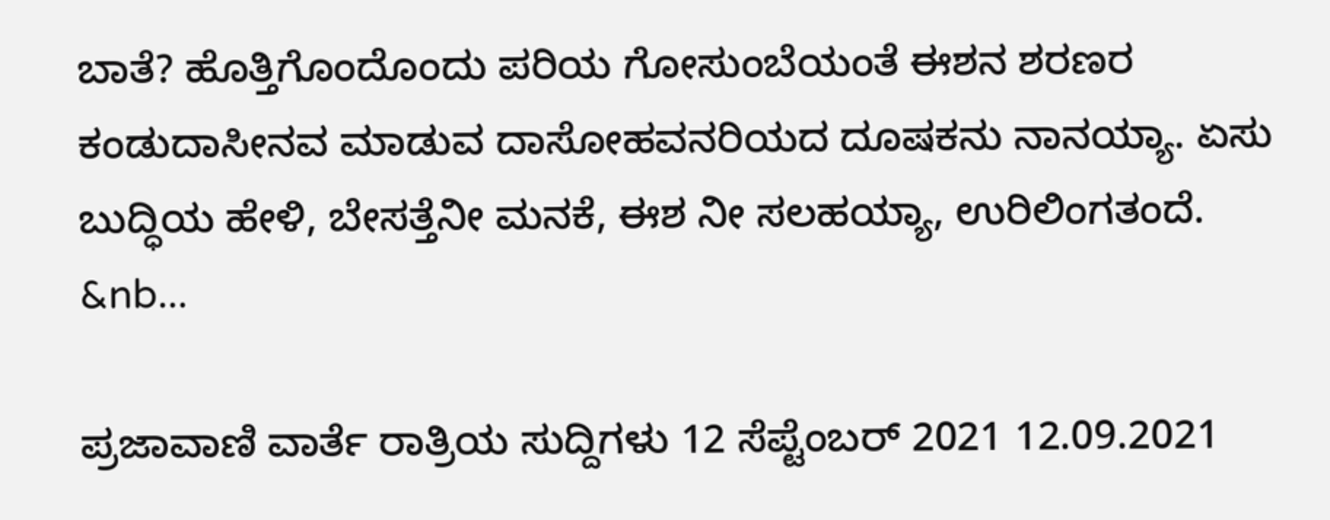ಬಾತೆ? ಹೊತ್ತಿಗೊಂದೊಂದು ಪರಿಯ ಗೋಸುಂಬೆಯಂತೆ ಈಶನ ಶರಣರ ಕಂಡುದಾಸೀನವ ಮಾಡುವ ದಾಸೋಹವನರಿಯದ ದೂಷಕನು ನಾನಯ್ಯಾ. ಏಸು ಬುದ್ಧಿಯ ಹೇಳಿ, ಬೇಸತ್ತೆನೀ ಮನಕೆ, ಈಶ ನೀ ಸಲಹಯ್ಯಾ, ಉರಿಲಿಂಗತಂದೆ.     &nb...

ಪ್ರಜಾವಾಣಿ ವಾರ್ತೆ ರಾತ್ರಿಯ ಸುದ್ದಿಗಳು 12 ಸೆಪ್ಟೆಂಬರ್‌ 2021 12.09.2021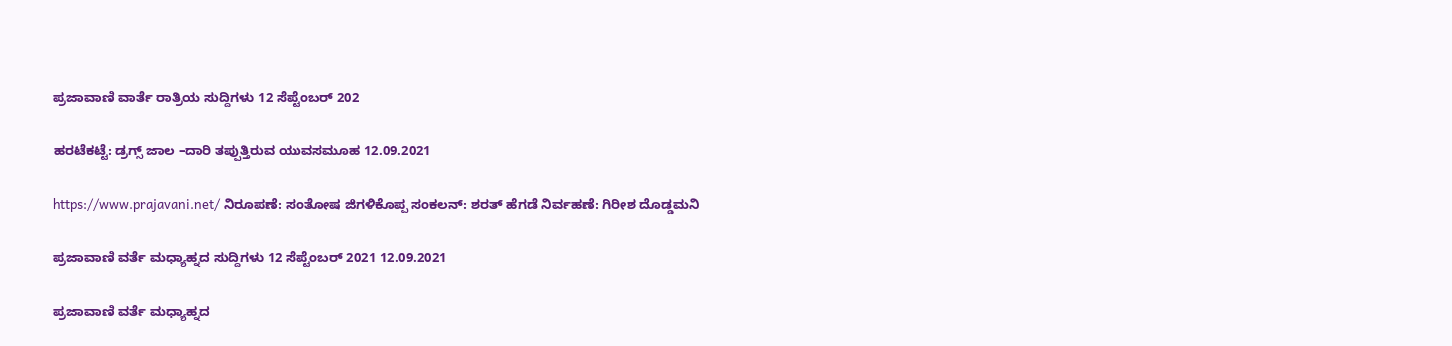ಪ್ರಜಾವಾಣಿ ವಾರ್ತೆ ರಾತ್ರಿಯ ಸುದ್ದಿಗಳು 12 ಸೆಪ್ಟೆಂಬರ್‌ 202

ಹರಟೆಕಟ್ಟೆ: ಡ್ರಗ್ಸ್‌ ಜಾಲ –ದಾರಿ ತಪ್ಪುತ್ತಿರುವ ಯುವಸಮೂಹ 12.09.2021

https://www.prajavani.net/ ನಿರೂಪಣೆ: ಸಂತೋಷ ಜಿಗಳಿಕೊಪ್ಪ ಸಂಕಲನ್: ಶರತ್ ಹೆಗಡೆ ನಿರ್ವಹಣೆ: ಗಿರೀಶ ದೊಡ್ಡಮನಿ

ಪ್ರಜಾವಾಣಿ ವರ್ತೆ ಮಧ್ಯಾಹ್ನದ ಸುದ್ದಿಗಳು 12 ಸೆಪ್ಟೆಂಬರ್ 2021 12.09.2021

ಪ್ರಜಾವಾಣಿ ವರ್ತೆ ಮಧ್ಯಾಹ್ನದ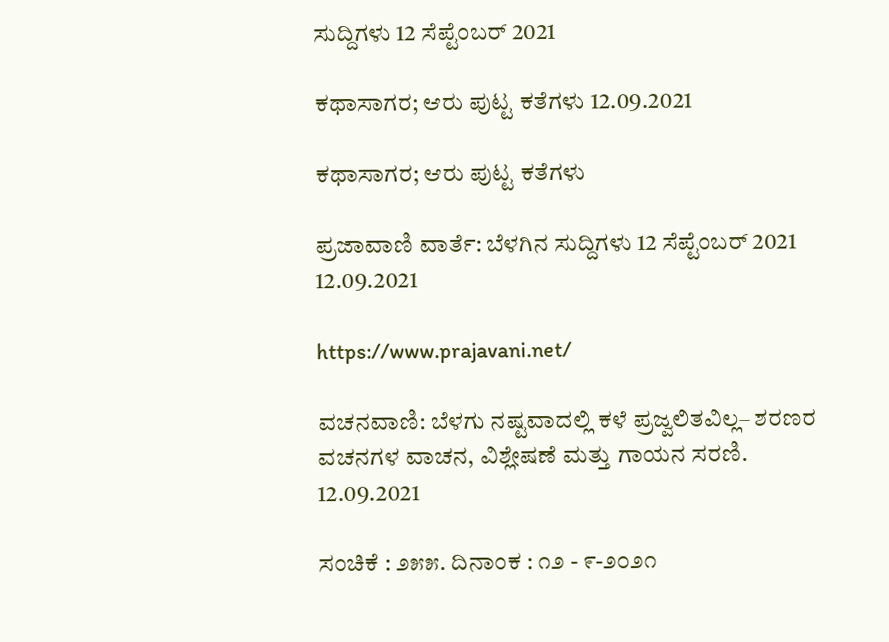ಸುದ್ದಿಗಳು 12 ಸೆಪ್ಟೆಂಬರ್ 2021

ಕಥಾಸಾಗರ; ಆರು ಪುಟ್ಟ ಕತೆಗಳು 12.09.2021

ಕಥಾಸಾಗರ; ಆರು ಪುಟ್ಟ ಕತೆಗಳು

ಪ್ರಜಾವಾಣಿ ವಾರ್ತೆ: ಬೆಳಗಿನ ಸುದ್ದಿಗಳು 12 ಸೆಪ್ಟೆಂಬರ್ 2021 12.09.2021

https://www.prajavani.net/

ವಚನವಾಣಿ: ಬೆಳಗು ನಷ್ಟವಾದಲ್ಲಿ ಕಳೆ ಪ್ರಜ್ವಲಿತವಿಲ್ಲ– ಶರಣರ ವಚನಗಳ ವಾಚನ, ವಿಶ್ಲೇಷಣೆ ಮತ್ತು ಗಾಯನ ಸರಣಿ. 12.09.2021

ಸಂಚಿಕೆ : ೨೫೫. ದಿನಾಂಕ : ೧೨ - ೯-೨೦೨೧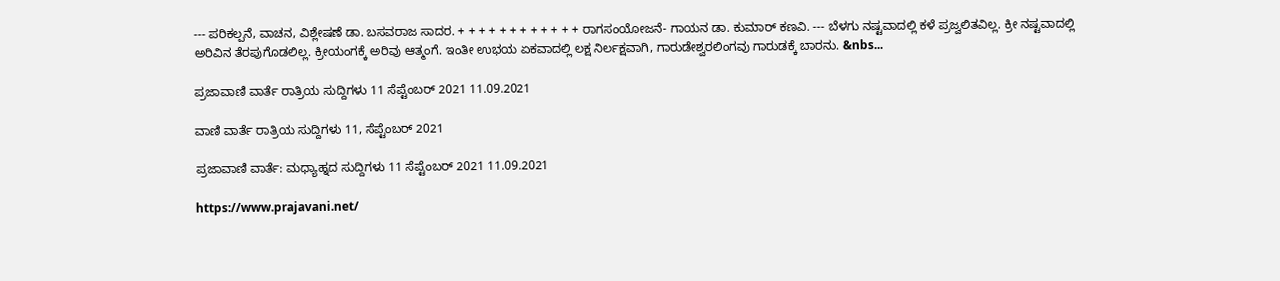--- ಪರಿಕಲ್ಪನೆ, ವಾಚನ, ವಿಶ್ಲೇಷಣೆ ಡಾ. ಬಸವರಾಜ ಸಾದರ. + + + + + + + + + + + + ರಾಗಸಂಯೋಜನೆ- ಗಾಯನ ಡಾ. ಕುಮಾರ್ ಕಣವಿ. --- ಬೆಳಗು ನಷ್ಟವಾದಲ್ಲಿ ಕಳೆ ಪ್ರಜ್ವಲಿತವಿಲ್ಲ. ಕ್ರೀ ನಷ್ಟವಾದಲ್ಲಿ ಅರಿವಿನ ತೆರಪುಗೊಡಲಿಲ್ಲ. ಕ್ರೀಯಂಗಕ್ಕೆ ಅರಿವು ಆತ್ಮಂಗೆ. ಇಂತೀ ಉಭಯ ಏಕವಾದಲ್ಲಿ ಲಕ್ಷ ನಿರ್ಲಕ್ಷವಾಗಿ, ಗಾರುಡೇಶ್ವರಲಿಂಗವು ಗಾರುಡಕ್ಕೆ ಬಾರನು. &nbs...

ಪ್ರಜಾವಾಣಿ ವಾರ್ತೆ ರಾತ್ರಿಯ ಸುದ್ದಿಗಳು 11 ಸೆಪ್ಟೆಂಬರ್‌ 2021 11.09.2021

ವಾಣಿ ವಾರ್ತೆ ರಾತ್ರಿಯ ಸುದ್ದಿಗಳು 11, ಸೆಪ್ಟೆಂಬರ್‌ 2021

ಪ್ರಜಾವಾಣಿ ವಾರ್ತೆ: ಮಧ್ಯಾಹ್ನದ ಸುದ್ದಿಗಳು 11 ಸೆಪ್ಟೆಂಬರ್ 2021 11.09.2021

https://www.prajavani.net/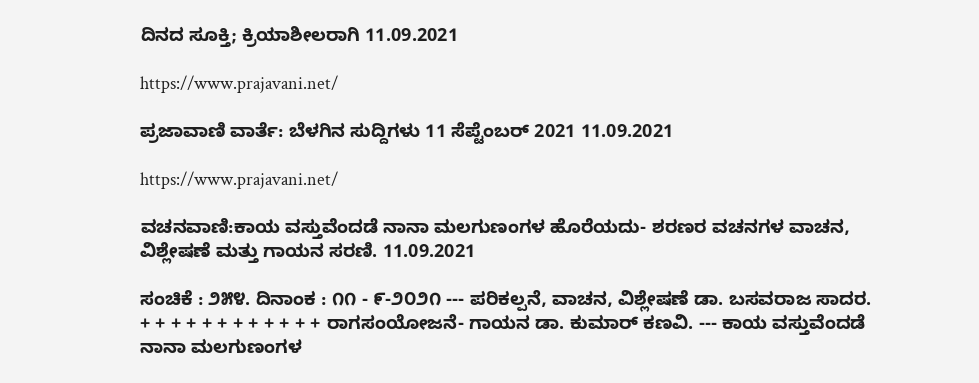ದಿನದ ಸೂಕ್ತಿ; ಕ್ರಿಯಾಶೀಲರಾಗಿ 11.09.2021

https://www.prajavani.net/

ಪ್ರಜಾವಾಣಿ ವಾರ್ತೆ: ಬೆಳಗಿನ ಸುದ್ದಿಗಳು 11 ಸೆಪ್ಟೆಂಬರ್ 2021 11.09.2021

https://www.prajavani.net/

ವಚನವಾಣಿ:ಕಾಯ ವಸ್ತುವೆಂದಡೆ ನಾನಾ ಮಲಗುಣಂಗಳ ಹೊರೆಯದು- ಶರಣರ ವಚನಗಳ ವಾಚನ, ವಿಶ್ಲೇಷಣೆ ಮತ್ತು ಗಾಯನ ಸರಣಿ. 11.09.2021

ಸಂಚಿಕೆ : ೨೫೪. ದಿನಾಂಕ : ೧೧ - ೯-೨೦೨೧ --- ಪರಿಕಲ್ಪನೆ, ವಾಚನ, ವಿಶ್ಲೇಷಣೆ ಡಾ. ಬಸವರಾಜ ಸಾದರ. + + + + + + + + + + + + ರಾಗಸಂಯೋಜನೆ- ಗಾಯನ ಡಾ. ಕುಮಾರ್ ಕಣವಿ. --- ಕಾಯ ವಸ್ತುವೆಂದಡೆ ನಾನಾ ಮಲಗುಣಂಗಳ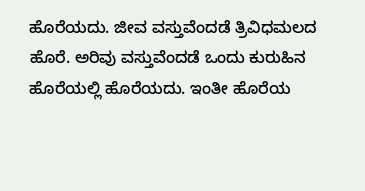ಹೊರೆಯದು. ಜೀವ ವಸ್ತುವೆಂದಡೆ ತ್ರಿವಿಧಮಲದ ಹೊರೆ. ಅರಿವು ವಸ್ತುವೆಂದಡೆ ಒಂದು ಕುರುಹಿನ ಹೊರೆಯಲ್ಲಿ ಹೊರೆಯದು. ಇಂತೀ ಹೊರೆಯ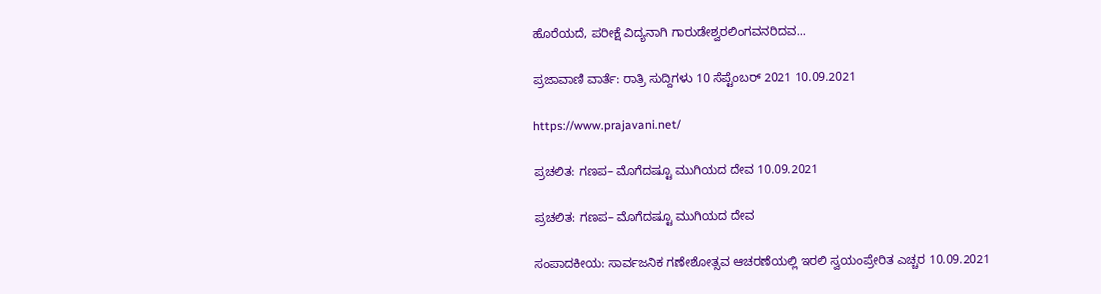ಹೊರೆಯದೆ, ಪರೀಕ್ಷೆ ವಿದ್ಯನಾಗಿ ಗಾರುಡೇಶ್ವರಲಿಂಗವನರಿದವ...

ಪ್ರಜಾವಾಣಿ ವಾರ್ತೆ: ರಾತ್ರಿ ಸುದ್ದಿಗಳು 10 ಸೆಪ್ಟೆಂಬರ್ 2021 10.09.2021

https://www.prajavani.net/

ಪ್ರಚಲಿತ: ಗಣಪ– ಮೊಗೆದಷ್ಟೂ ಮುಗಿಯದ ದೇವ 10.09.2021

ಪ್ರಚಲಿತ: ಗಣಪ– ಮೊಗೆದಷ್ಟೂ ಮುಗಿಯದ ದೇವ

ಸಂಪಾದಕೀಯ: ಸಾರ್ವಜನಿಕ ಗಣೇಶೋತ್ಸವ ಆಚರಣೆಯಲ್ಲಿ ಇರಲಿ ಸ್ವಯಂಪ್ರೇರಿತ ಎಚ್ಚರ 10.09.2021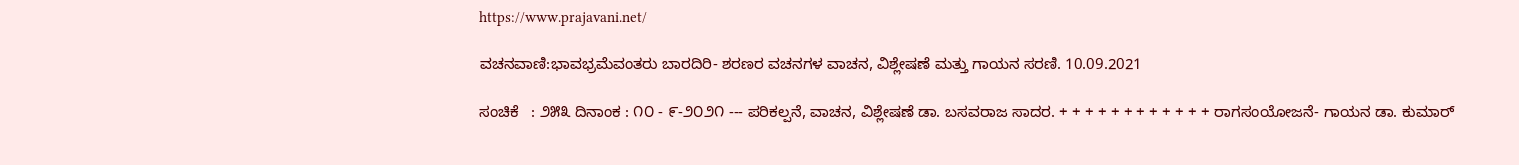https://www.prajavani.net/

ವಚನವಾಣಿ:ಭಾವಭ್ರಮೆವಂತರು ಬಾರದಿರಿ- ಶರಣರ ವಚನಗಳ ವಾಚನ, ವಿಶ್ಲೇಷಣೆ ಮತ್ತು ಗಾಯನ ಸರಣಿ. 10.09.2021

ಸಂಚಿಕೆ   : ೨೫೩ ದಿನಾಂಕ : ೧೦ - ೯-೨೦೨೧ --- ಪರಿಕಲ್ಪನೆ, ವಾಚನ, ವಿಶ್ಲೇಷಣೆ ಡಾ. ಬಸವರಾಜ ಸಾದರ. + + + + + + + + + + + + ರಾಗಸಂಯೋಜನೆ- ಗಾಯನ ಡಾ. ಕುಮಾರ್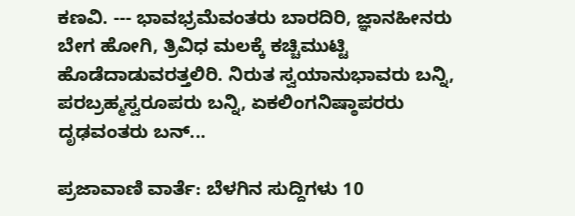ಕಣವಿ. --- ಭಾವಭ್ರಮೆವಂತರು ಬಾರದಿರಿ, ಜ್ಞಾನಹೀನರು ಬೇಗ ಹೋಗಿ, ತ್ರಿವಿಧ ಮಲಕ್ಕೆ ಕಚ್ಚಿಮುಟ್ಟಿ ಹೊಡೆದಾಡುವರತ್ತಲಿರಿ. ನಿರುತ ಸ್ವಯಾನುಭಾವರು ಬನ್ನಿ, ಪರಬ್ರಹ್ಮಸ್ವರೂಪರು ಬನ್ನಿ, ಏಕಲಿಂಗನಿಷ್ಠಾಪರರು ದೃಢವಂತರು ಬನ್...

ಪ್ರಜಾವಾಣಿ ವಾರ್ತೆ: ಬೆಳಗಿನ ಸುದ್ದಿಗಳು 10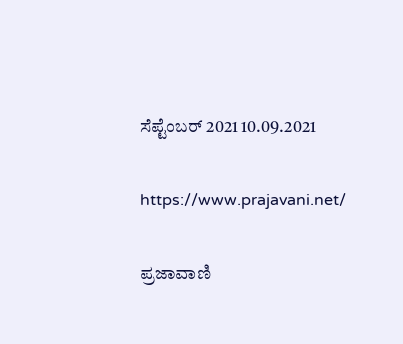ಸೆಪ್ಟೆಂಬರ್ 2021 10.09.2021

https://www.prajavani.net/

ಪ್ರಜಾವಾಣಿ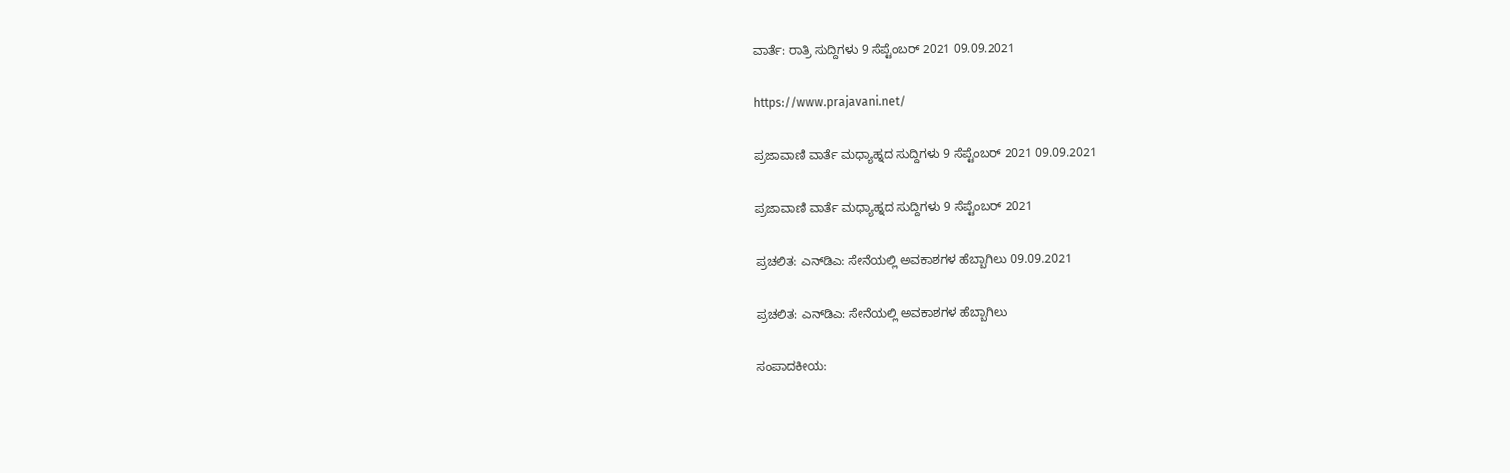ವಾರ್ತೆ: ರಾತ್ರಿ ಸುದ್ದಿಗಳು 9 ಸೆಪ್ಟೆಂಬರ್ 2021 09.09.2021

https://www.prajavani.net/

ಪ್ರಜಾವಾಣಿ ವಾರ್ತೆ ಮಧ್ಯಾಹ್ನದ ಸುದ್ದಿಗಳು 9 ಸೆಪ್ಟೆಂಬರ್‌ 2021 09.09.2021

ಪ್ರಜಾವಾಣಿ ವಾರ್ತೆ ಮಧ್ಯಾಹ್ನದ ಸುದ್ದಿಗಳು 9 ಸೆಪ್ಟೆಂಬರ್‌ 2021

ಪ್ರಚಲಿತ: ಎನ್‌ಡಿಎ: ಸೇನೆಯಲ್ಲಿ ಅವಕಾಶಗಳ ಹೆಬ್ಬಾಗಿಲು 09.09.2021

ಪ್ರಚಲಿತ: ಎನ್‌ಡಿಎ: ಸೇನೆಯಲ್ಲಿ ಅವಕಾಶಗಳ ಹೆಬ್ಬಾಗಿಲು

ಸಂಪಾದಕೀಯ: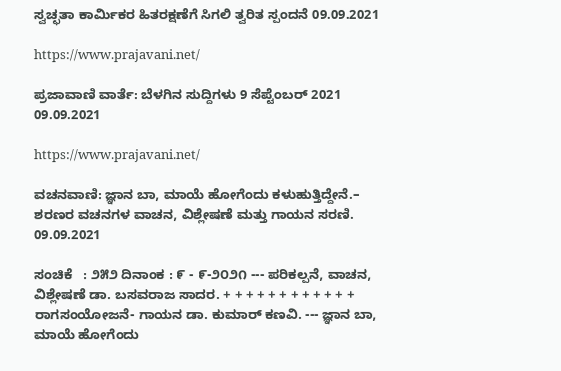ಸ್ವಚ್ಛತಾ ಕಾರ್ಮಿಕರ ಹಿತರಕ್ಷಣೆಗೆ ಸಿಗಲಿ ತ್ವರಿತ ಸ್ಪಂದನೆ 09.09.2021

https://www.prajavani.net/

ಪ್ರಜಾವಾಣಿ ವಾರ್ತೆ: ಬೆಳಗಿನ ಸುದ್ದಿಗಳು 9 ಸೆಪ್ಟೆಂಬರ್ 2021 09.09.2021

https://www.prajavani.net/

ವಚನವಾಣಿ: ಜ್ಞಾನ ಬಾ, ಮಾಯೆ ಹೋಗೆಂದು ಕಳುಹುತ್ತಿದ್ದೇನೆ.– ಶರಣರ ವಚನಗಳ ವಾಚನ, ವಿಶ್ಲೇಷಣೆ ಮತ್ತು ಗಾಯನ ಸರಣಿ. 09.09.2021

ಸಂಚಿಕೆ   : ೨೫೨ ದಿನಾಂಕ : ೯ - ೯-೨೦೨೧ --- ಪರಿಕಲ್ಪನೆ, ವಾಚನ, ವಿಶ್ಲೇಷಣೆ ಡಾ. ಬಸವರಾಜ ಸಾದರ. + + + + + + + + + + + +  ರಾಗಸಂಯೋಜನೆ- ಗಾಯನ ಡಾ. ಕುಮಾರ್ ಕಣವಿ. --- ಜ್ಞಾನ ಬಾ, ಮಾಯೆ ಹೋಗೆಂದು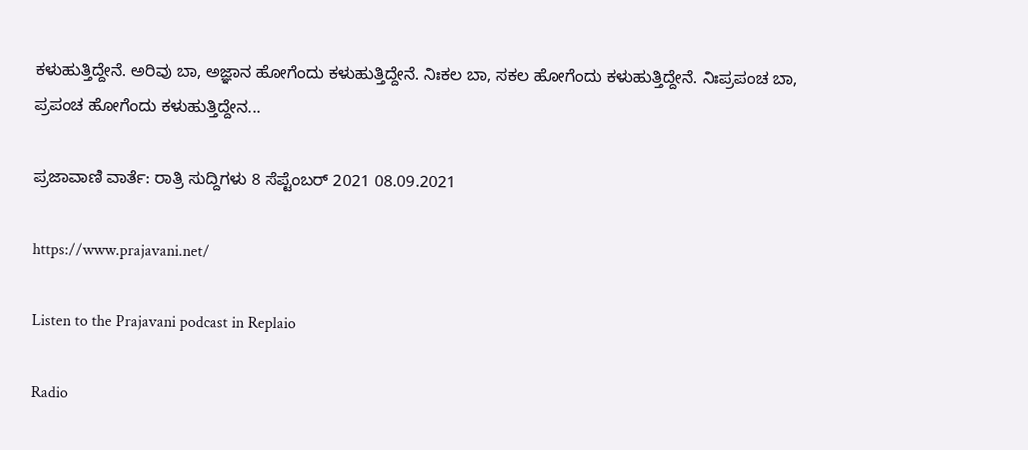ಕಳುಹುತ್ತಿದ್ದೇನೆ. ಅರಿವು ಬಾ, ಅಜ್ಞಾನ ಹೋಗೆಂದು ಕಳುಹುತ್ತಿದ್ದೇನೆ. ನಿಃಕಲ ಬಾ, ಸಕಲ ಹೋಗೆಂದು ಕಳುಹುತ್ತಿದ್ದೇನೆ. ನಿಃಪ್ರಪಂಚ ಬಾ, ಪ್ರಪಂಚ ಹೋಗೆಂದು ಕಳುಹುತ್ತಿದ್ದೇನ...

ಪ್ರಜಾವಾಣಿ ವಾರ್ತೆ: ರಾತ್ರಿ ಸುದ್ದಿಗಳು 8 ಸೆಪ್ಟೆಂಬರ್ 2021 08.09.2021

https://www.prajavani.net/

Listen to the Prajavani podcast in Replaio

Radio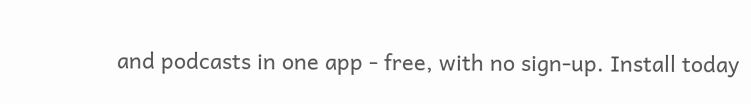and podcasts in one app - free, with no sign-up. Install today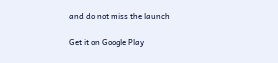and do not miss the launch

Get it on Google Play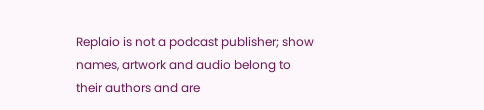Replaio is not a podcast publisher; show names, artwork and audio belong to their authors and are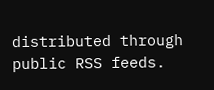distributed through public RSS feeds.